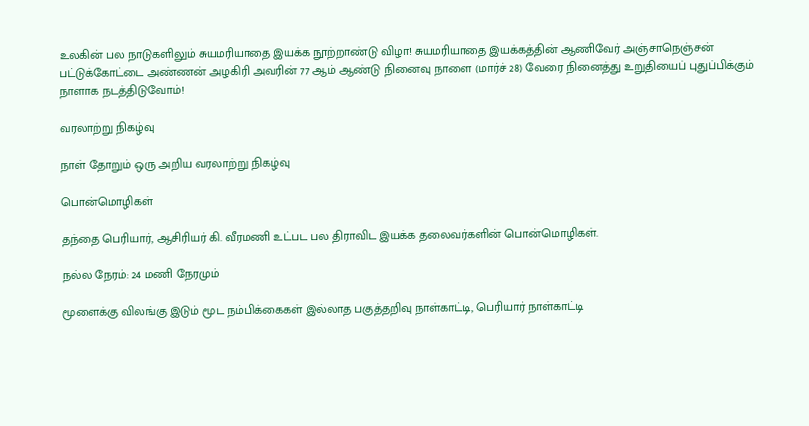உலகின் பல நாடுகளிலும் சுயமரியாதை இயக்க நூற்றாண்டு விழா! சுயமரியாதை இயக்கத்தின் ஆணிவேர் அஞ்சாநெஞ்சன் பட்டுக்கோட்டை அண்ணன் அழகிரி அவரின் 77 ஆம் ஆண்டு நினைவு நாளை (மார்ச் 28) வேரை நினைத்து உறுதியைப் புதுப்பிக்கும் நாளாக நடத்திடுவோம்!

வரலாற்று நிகழ்வு

நாள் தோறும் ஒரு அறிய வரலாற்று நிகழ்வு

பொன்மொழிகள்

தந்தை பெரியார், ஆசிரியர் கி. வீரமணி உட்பட பல திராவிட இயக்க தலைவர்களின் பொன்மொழிகள்.

நல்ல நேரம்: 24 மணி நேரமும்

மூளைக்கு விலங்கு இடும் மூட நம்பிக்கைகள் இல்லாத பகுத்தறிவு நாள்காட்டி, பெரியார் நாள்காட்டி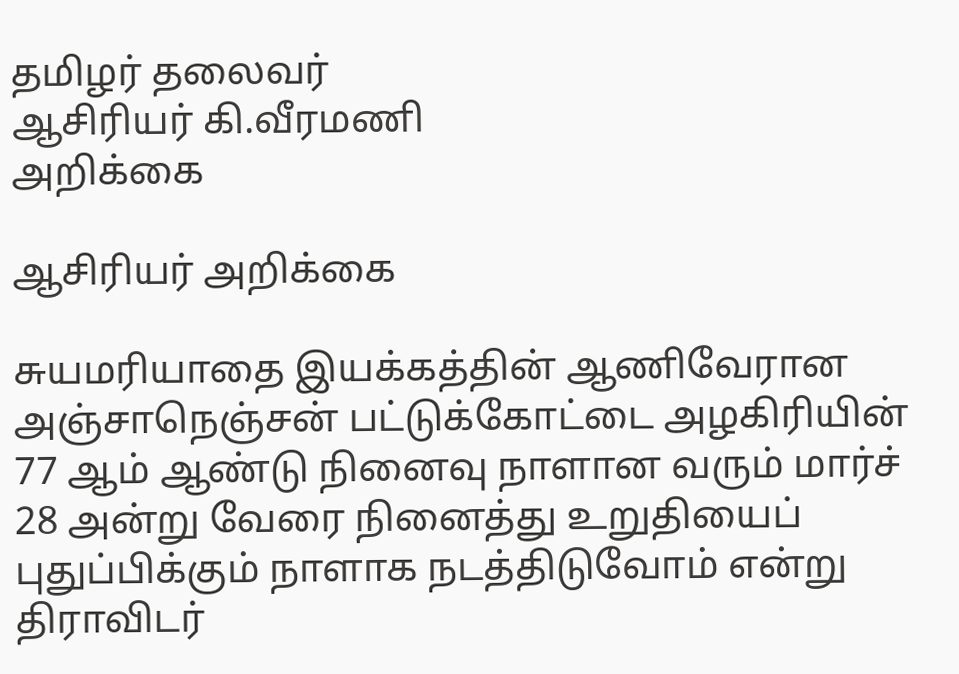தமிழர் தலைவர்
ஆசிரியர் கி.வீரமணி
அறிக்கை

ஆசிரியர் அறிக்கை

சுயமரியாதை இயக்கத்தின் ஆணிவேரான அஞ்சாநெஞ்சன் பட்டுக்கோட்டை அழகிரியின் 77 ஆம் ஆண்டு நினைவு நாளான வரும் மார்ச் 28 அன்று வேரை நினைத்து உறுதியைப் புதுப்பிக்கும் நாளாக நடத்திடுவோம் என்று திராவிடர்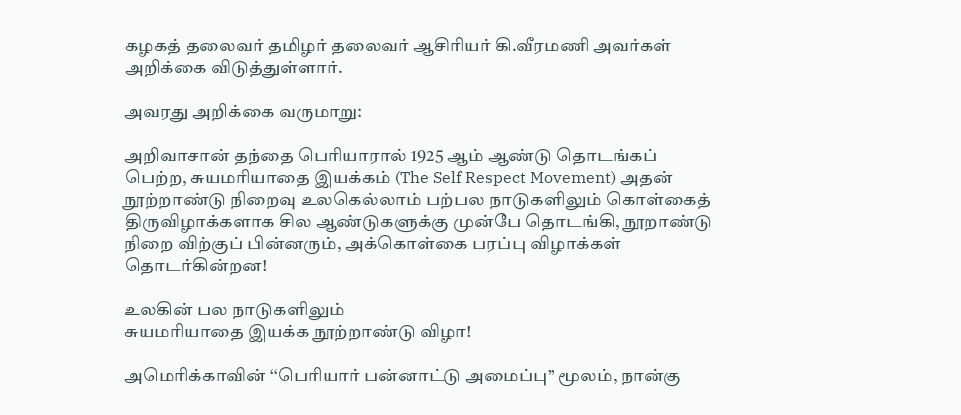கழகத் தலைவர் தமிழர் தலைவர் ஆசிரியர் கி.வீரமணி அவர்கள் அறிக்கை விடுத்துள்ளார்.

அவரது அறிக்கை வருமாறு:

அறிவாசான் தந்தை பெரியாரால் 1925 ஆம் ஆண்டு தொடங்கப் பெற்ற, சுயமரியாதை இயக்கம் (The Self Respect Movement) அதன் நூற்றாண்டு நிறைவு உலகெல்லாம் பற்பல நாடுகளிலும் கொள்கைத் திருவிழாக்களாக சில ஆண்டுகளுக்கு முன்பே தொடங்கி, நூறாண்டு நிறை விற்குப் பின்னரும், அக்கொள்கை பரப்பு விழாக்கள் தொடர்கின்றன!

உலகின் பல நாடுகளிலும்
சுயமரியாதை இயக்க நூற்றாண்டு விழா!

அமெரிக்காவின் ‘‘பெரியார் பன்னாட்டு அமைப்பு’’ மூலம், நான்கு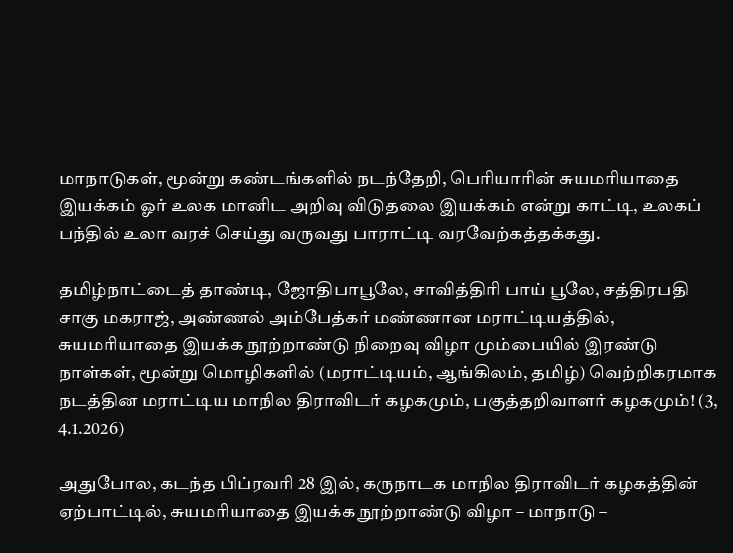மாநாடுகள், மூன்று கண்டங்களில் நடந்தேறி, பெரியாரின் சுயமரியாதை இயக்கம் ஓர் உலக மானிட அறிவு விடுதலை இயக்கம் என்று காட்டி, உலகப் பந்தில் உலா வரச் செய்து வருவது பாராட்டி வரவேற்கத்தக்கது.

தமிழ்நாட்டைத் தாண்டி, ஜோதிபாபூலே, சாவித்திரி பாய் பூலே, சத்திரபதி சாகு மகராஜ், அண்ணல் அம்பேத்கர் மண்ணான மராட்டியத்தில், சுயமரியாதை இயக்க நூற்றாண்டு நிறைவு விழா மும்பையில் இரண்டு நாள்கள், மூன்று மொழிகளில் (மராட்டியம், ஆங்கிலம், தமிழ்) வெற்றிகரமாக நடத்தின மராட்டிய மாநில திராவிடர் கழகமும், பகுத்தறிவாளர் கழகமும்! (3, 4.1.2026)

அதுபோல, கடந்த பிப்ரவரி 28 இல், கருநாடக மாநில திராவிடர் கழகத்தின் ஏற்பாட்டில், சுயமரியாதை இயக்க நூற்றாண்டு விழா – மாநாடு –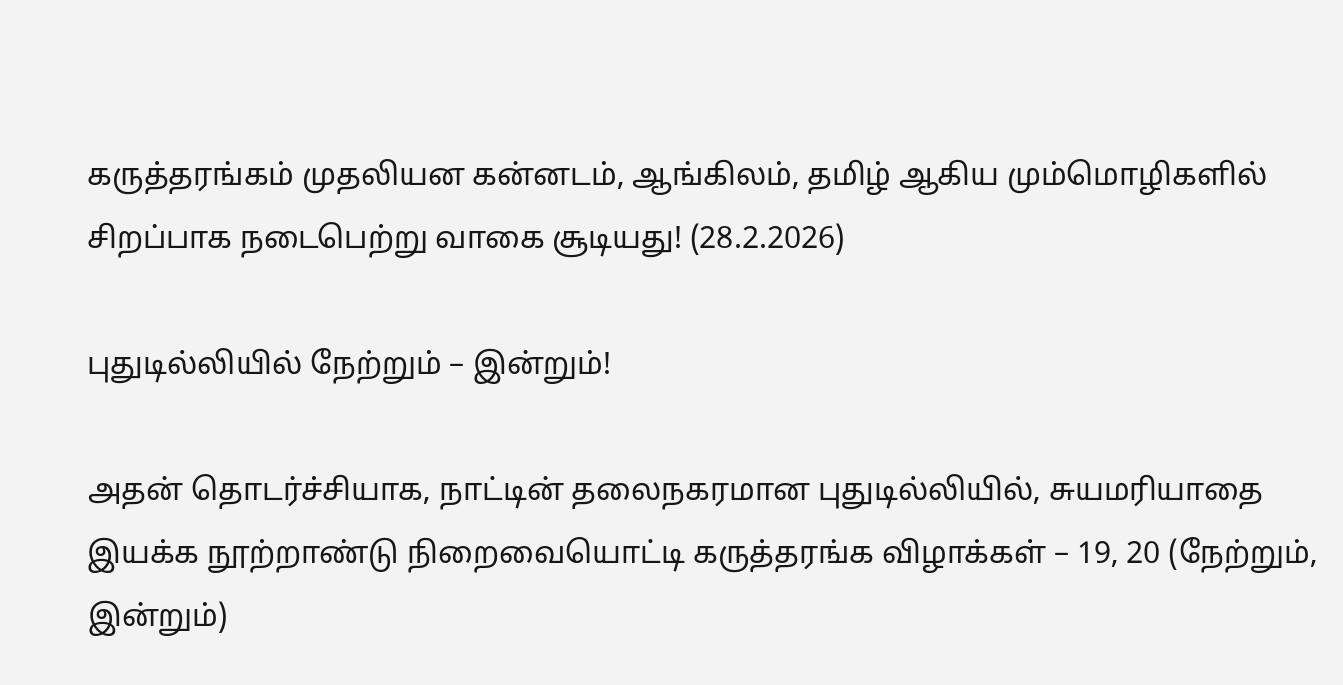கருத்தரங்கம் முதலியன கன்னடம், ஆங்கிலம், தமிழ் ஆகிய மும்மொழிகளில் சிறப்பாக நடைபெற்று வாகை சூடியது! (28.2.2026)

புதுடில்லியில் நேற்றும் – இன்றும்!

அதன் தொடர்ச்சியாக, நாட்டின் தலைநகரமான புதுடில்லியில், சுயமரியாதை இயக்க நூற்றாண்டு நிறைவையொட்டி கருத்தரங்க விழாக்கள் – 19, 20 (நேற்றும், இன்றும்)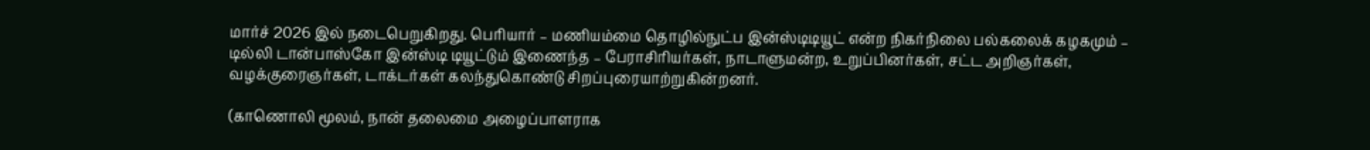மார்ச் 2026 இல் நடைபெறுகிறது. பெரியார் – மணியம்மை தொழில்நுட்ப இன்ஸ்டிடியூட் என்ற நிகர்நிலை பல்கலைக் கழகமும் – டில்லி டான்பாஸ்கோ இன்ஸ்டி டியூட்டும் இணைந்த – பேராசிரியர்கள், நாடாளுமன்ற, உறுப்பினர்கள், சட்ட அறிஞர்கள், வழக்குரைஞர்கள், டாக்டர்கள் கலந்துகொண்டு சிறப்புரையாற்றுகின்றனர்.

(காணொலி மூலம், நான் தலைமை அழைப்பாளராக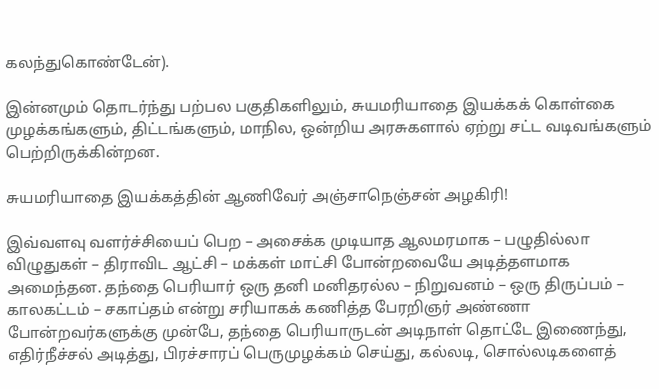கலந்துகொண்டேன்).

இன்னமும் தொடர்ந்து பற்பல பகுதிகளிலும், சுயமரியாதை இயக்கக் கொள்கை முழக்கங்களும், திட்டங்களும், மாநில, ஒன்றிய அரசுகளால் ஏற்று சட்ட வடிவங்களும் பெற்றிருக்கின்றன.

சுயமரியாதை இயக்கத்தின் ஆணிவேர் அஞ்சாநெஞ்சன் அழகிரி!

இவ்வளவு வளர்ச்சியைப் பெற – அசைக்க முடியாத ஆலமரமாக – பழுதில்லா விழுதுகள் – திராவிட ஆட்சி – மக்கள் மாட்சி போன்றவையே அடித்தளமாக அமைந்தன. தந்தை பெரியார் ஒரு தனி மனிதரல்ல – நிறுவனம் – ஒரு திருப்பம் – காலகட்டம் – சகாப்தம் என்று சரியாகக் கணித்த பேரறிஞர் அண்ணா போன்றவர்களுக்கு முன்பே, தந்தை பெரியாருடன் அடிநாள் தொட்டே இணைந்து, எதிர்நீச்சல் அடித்து, பிரச்சாரப் பெருமுழக்கம் செய்து, கல்லடி, சொல்லடிகளைத்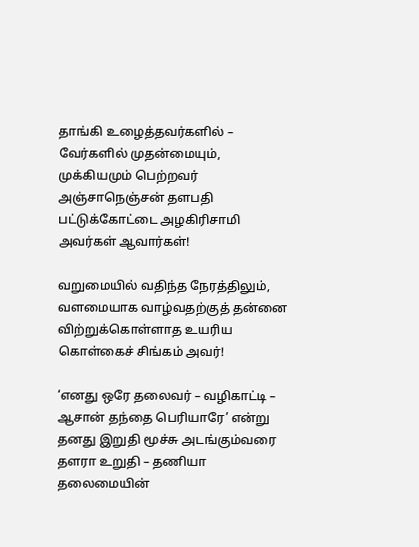தாங்கி உழைத்தவர்களில் – வேர்களில் முதன்மையும், முக்கியமும் பெற்றவர் அஞ்சாநெஞ்சன் தளபதி பட்டுக்கோட்டை அழகிரிசாமி அவர்கள் ஆவார்கள்!

வறுமையில் வதிந்த நேரத்திலும், வளமையாக வாழ்வதற்குத் தன்னை விற்றுக்கொள்ளாத உயரிய கொள்கைச் சிங்கம் அவர்!

‘எனது ஒரே தலைவர் – வழிகாட்டி – ஆசான் தந்தை பெரியாரே’ என்று தனது இறுதி மூச்சு அடங்கும்வரை தளரா உறுதி – தணியா தலைமையின்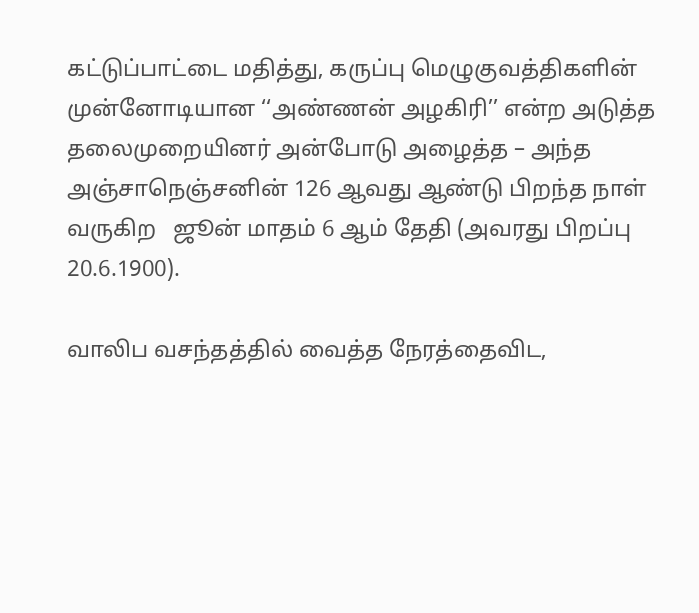கட்டுப்பாட்டை மதித்து, கருப்பு மெழுகுவத்திகளின் முன்னோடியான ‘‘அண்ணன் அழகிரி’’ என்ற அடுத்த தலைமுறையினர் அன்போடு அழைத்த – அந்த அஞ்சாநெஞ்சனின் 126 ஆவது ஆண்டு பிறந்த நாள் வருகிற   ஜூன் மாதம் 6 ஆம் தேதி (அவரது பிறப்பு 20.6.1900).

வாலிப வசந்தத்தில் வைத்த நேரத்தைவிட,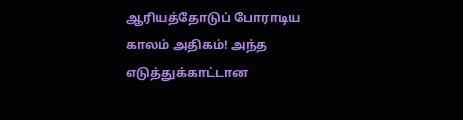ஆரியத்தோடுப் போராடிய காலம் அதிகம்! அந்த எடுத்துக்காட்டான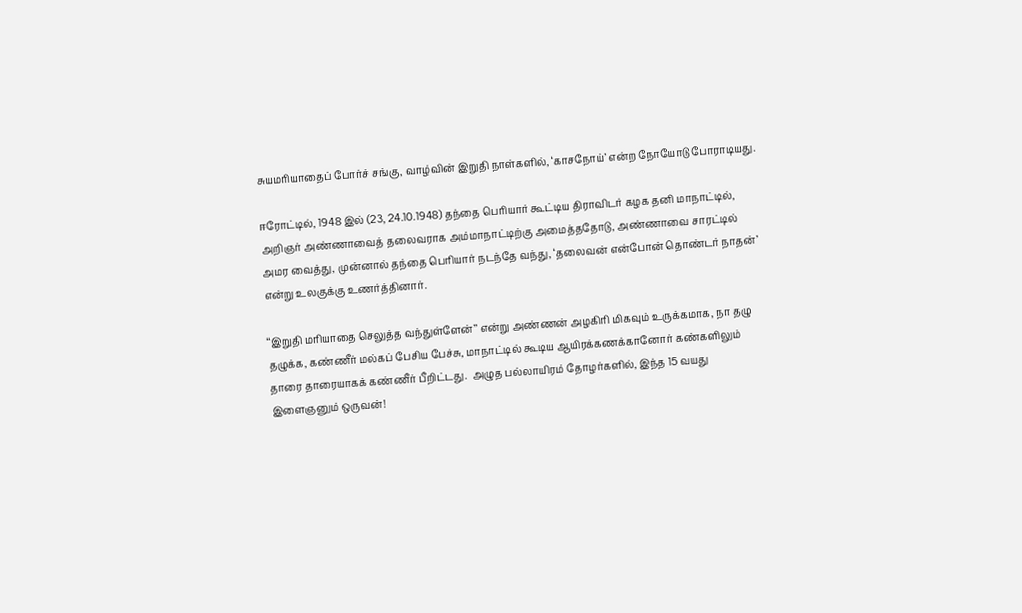சுயமரியாதைப் போர்ச் சங்கு, வாழ்வின் இறுதி நாள்களில், ‘காசநோய்’ என்ற நோயோடு போராடியது.

ஈரோட்டில், 1948 இல் (23, 24.10.1948) தந்தை பெரியார் கூட்டிய திராவிடர் கழக தனி மாநாட்டில், அறிஞர் அண்ணாவைத் தலைவராக அம்மாநாட்டிற்கு அமைத்ததோடு, அண்ணாவை சாரட்டில் அமர வைத்து, முன்னால் தந்தை பெரியார் நடந்தே வந்து, ‘தலைவன் என்போன் தொண்டர் நாதன்’ என்று உலகுக்கு உணர்த்தினார்.

‘‘இறுதி மரியாதை செலுத்த வந்துள்ளேன்’’ என்று அண்ணன் அழகிரி மிகவும் உருக்கமாக, நா தழு தழுக்க, கண்ணீர் மல்கப் பேசிய பேச்சு, மாநாட்டில் கூடிய ஆயிரக்கணக்கானோர் கண்களிலும் தாரை தாரையாகக் கண்ணீர் பீறிட்டது.  அழுத பல்லாயிரம் தோழர்களில், இந்த 15 வயது இளைஞனும் ஒருவன்!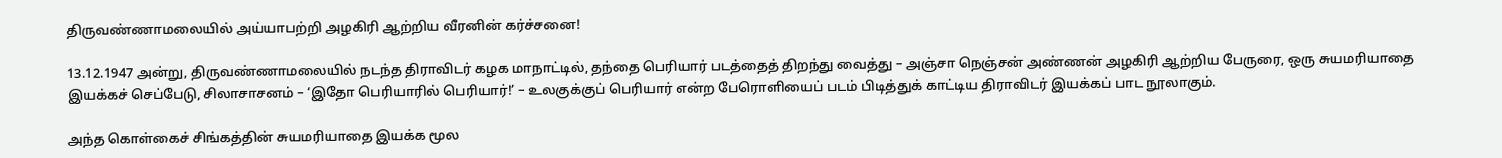திருவண்ணாமலையில் அய்யாபற்றி அழகிரி ஆற்றிய வீரனின் கர்ச்சனை!

13.12.1947 அன்று, திருவண்ணாமலையில் நடந்த திராவிடர் கழக மாநாட்டில், தந்தை பெரியார் படத்தைத் திறந்து வைத்து – அஞ்சா நெஞ்சன் அண்ணன் அழகிரி ஆற்றிய பேருரை, ஒரு சுயமரியாதை இயக்கச் செப்பேடு, சிலாசாசனம் – ‘இதோ பெரியாரில் பெரியார்!’ – உலகுக்குப் பெரியார் என்ற பேரொளியைப் படம் பிடித்துக் காட்டிய திராவிடர் இயக்கப் பாட நூலாகும்.

அந்த கொள்கைச் சிங்கத்தின் சுயமரியாதை இயக்க மூல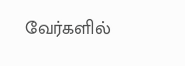வேர்களில்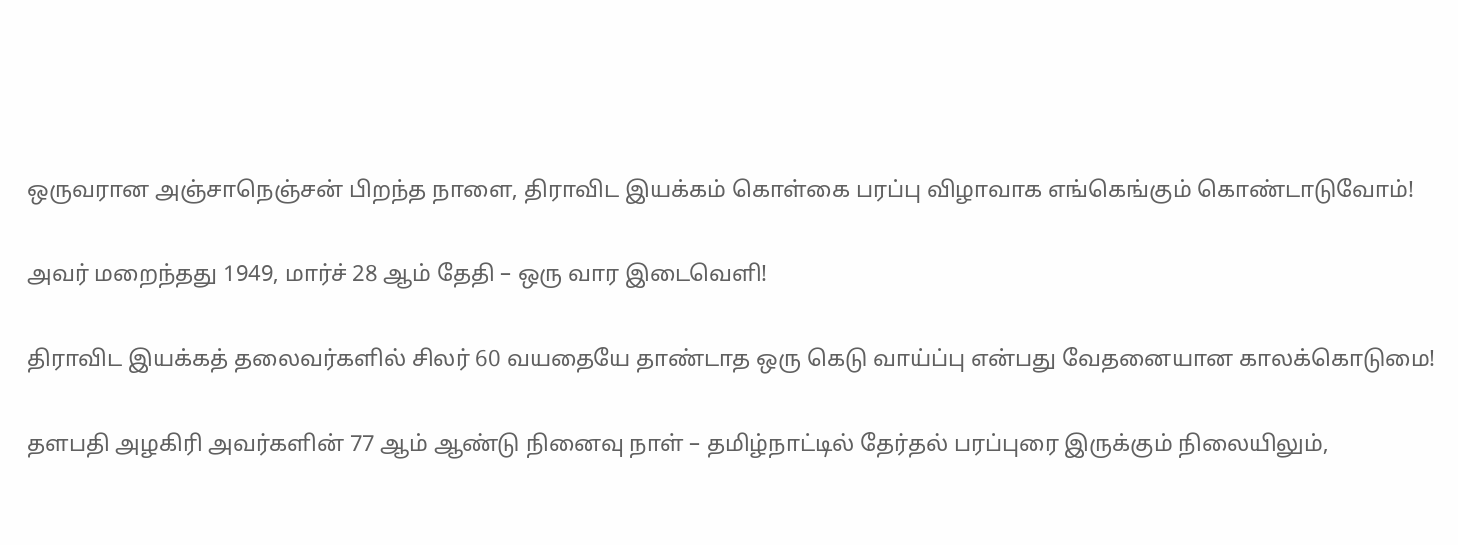ஒருவரான அஞ்சாநெஞ்சன் பிறந்த நாளை, திராவிட இயக்கம் கொள்கை பரப்பு விழாவாக எங்கெங்கும் கொண்டாடுவோம்!

அவர் மறைந்தது 1949, மார்ச் 28 ஆம் தேதி – ஒரு வார இடைவெளி!

திராவிட இயக்கத் தலைவர்களில் சிலர் 60 வயதையே தாண்டாத ஒரு கெடு வாய்ப்பு என்பது வேதனையான காலக்கொடுமை!

தளபதி அழகிரி அவர்களின் 77 ஆம் ஆண்டு நினைவு நாள் – தமிழ்நாட்டில் தேர்தல் பரப்புரை இருக்கும் நிலையிலும்,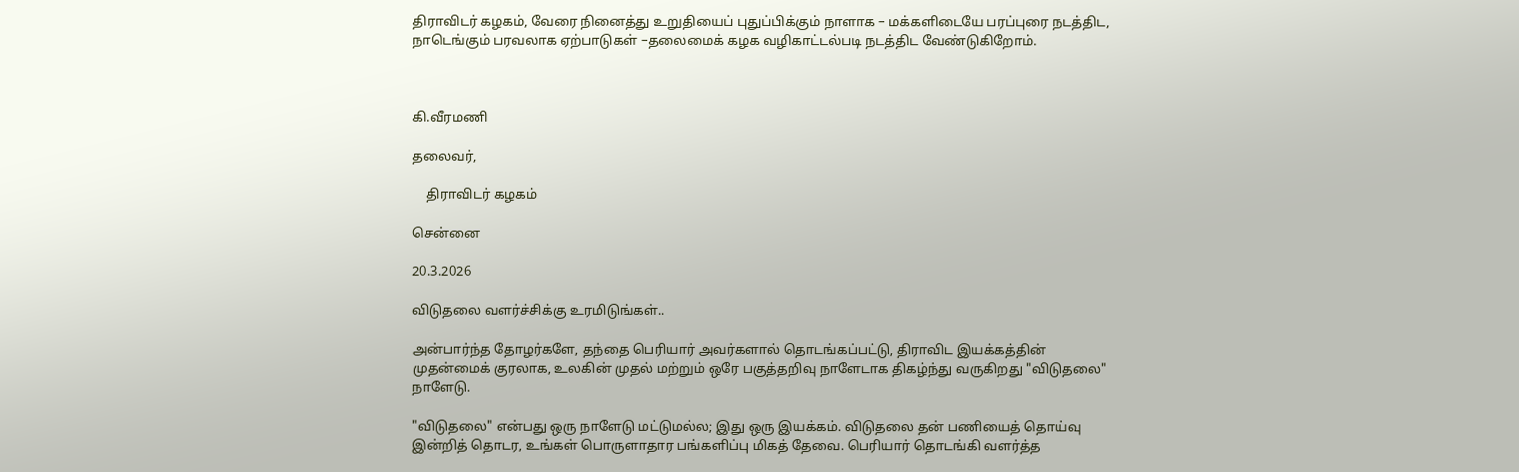திராவிடர் கழகம், வேரை நினைத்து உறுதியைப் புதுப்பிக்கும் நாளாக – மக்களிடையே பரப்புரை நடத்திட, நாடெங்கும் பரவலாக ஏற்பாடுகள் –தலைமைக் கழக வழிகாட்டல்படி நடத்திட வேண்டுகிறோம்.



கி.வீரமணி

தலைவர்,

    திராவிடர் கழகம்

சென்னை

20.3.2026

விடுதலை வளர்ச்சிக்கு உரமிடுங்கள்..

அன்பார்ந்த தோழர்களே, தந்தை பெரியார் அவர்களால் தொடங்கப்பட்டு, திராவிட இயக்கத்தின் முதன்மைக் குரலாக, உலகின் முதல் மற்றும் ஒரே பகுத்தறிவு நாளேடாக திகழ்ந்து வருகிறது "விடுதலை" நாளேடு.

"விடுதலை" என்பது ஒரு நாளேடு மட்டுமல்ல; இது ஒரு இயக்கம். விடுதலை தன் பணியைத் தொய்வு இன்றித் தொடர, உங்கள் பொருளாதார பங்களிப்பு மிகத் தேவை. பெரியார் தொடங்கி வளர்த்த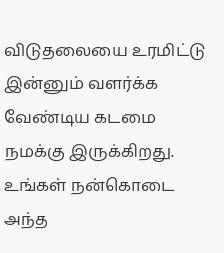விடுதலையை உரமிட்டு இன்னும் வளர்க்க வேண்டிய கடமை நமக்கு இருக்கிறது. உங்கள் நன்கொடை அந்த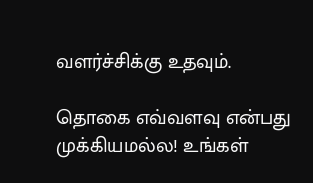வளர்ச்சிக்கு உதவும்.

தொகை எவ்வளவு என்பது முக்கியமல்ல! உங்கள்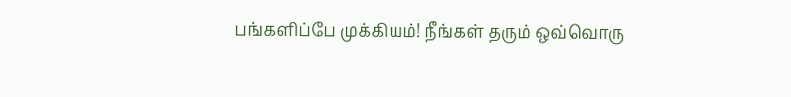பங்களிப்பே முக்கியம்! நீங்கள் தரும் ஒவ்வொரு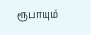ரூபாயும்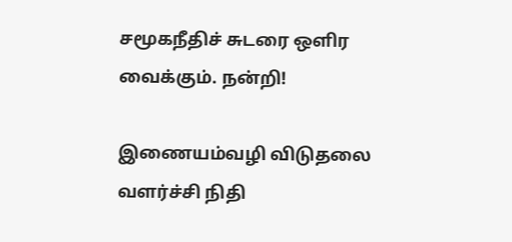சமூகநீதிச் சுடரை ஒளிர வைக்கும். நன்றி!

இணையம்வழி விடுதலை வளர்ச்சி நிதி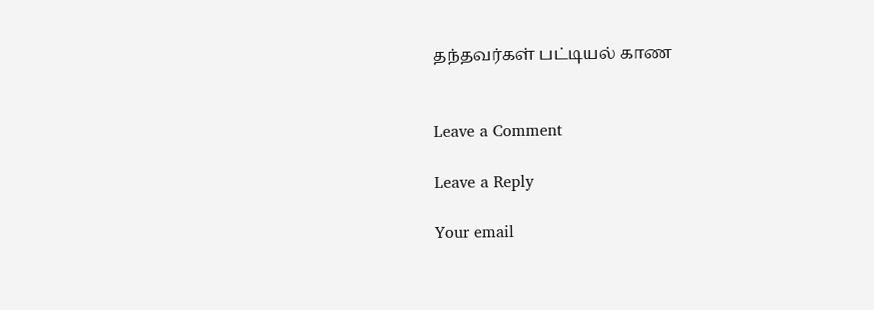தந்தவர்கள் பட்டியல் காண


Leave a Comment

Leave a Reply

Your email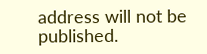address will not be published.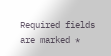Required fields are marked *